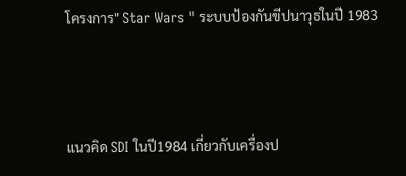โครงการ" Star Wars " ระบบป้องกันขีปนาวุธในปี 1983



แนวคิด SDI ในปี1984 เกี่ยวกับเครื่องป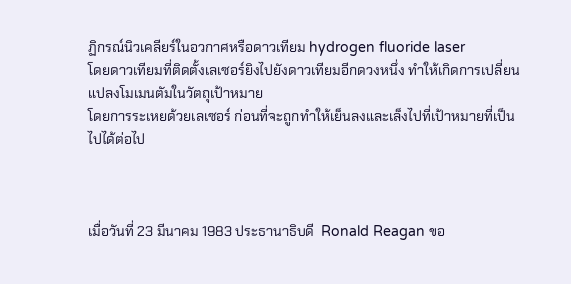ฏิกรณ์นิวเคลียร์ในอวกาศหรือดาวเทียม hydrogen fluoride laser
โดยดาวเทียมที่ติดตั้งเลเซอร์ยิงไปยังดาวเทียมอีกดวงหนึ่ง ทำให้เกิดการเปลี่ยนแปลงโมเมนตัมในวัตถุเป้าหมาย
โดยการระเหยด้วยเลเซอร์ ก่อนที่จะถูกทำให้เย็นลงและเล็งไปที่เป้าหมายที่เป็นไปได้ต่อไป



เมื่อวันที่ 23 มีนาคม 1983 ประธานาธิบดี  Ronald Reagan ขอ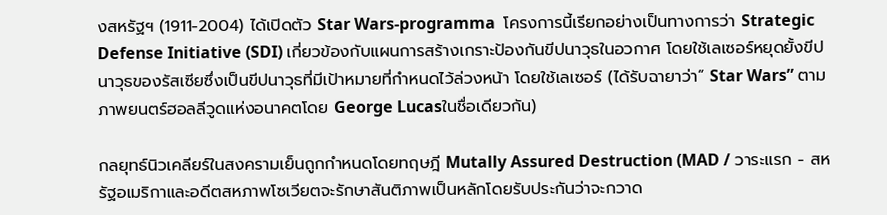งสหรัฐฯ (1911-2004) ได้เปิดตัว Star Wars-programma  โครงการนี้เรียกอย่างเป็นทางการว่า Strategic Defense Initiative (SDI) เกี่ยวข้องกับแผนการสร้างเกราะป้องกันขีปนาวุธในอวกาศ โดยใช้เลเซอร์หยุดยั้งขีปนาวุธของรัสเซียซึ่งเป็นขีปนาวุธที่มีเป้าหมายที่กำหนดไว้ล่วงหน้า โดยใช้เลเซอร์ (ได้รับฉายาว่า“ Star Wars” ตามภาพยนตร์ฮอลลีวูดแห่งอนาคตโดย George Lucasในชื่อเดียวกัน)

กลยุทธ์นิวเคลียร์ในสงครามเย็นถูกกำหนดโดยทฤษฎี Mutally Assured Destruction (MAD / วาระแรก - สหรัฐอเมริกาและอดีตสหภาพโซเวียตจะรักษาสันติภาพเป็นหลักโดยรับประกันว่าจะกวาด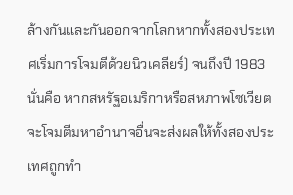ล้างกันและกันออกจากโลกหากทั้งสองประเทศเริ่มการโจมตีด้วยนิวเคลียร์) จนถึงปี 1983 นั่นคือ หากสหรัฐอเมริกาหรือสหภาพโซเวียตจะโจมตีมหาอำนาจอื่นจะส่งผลให้ทั้งสองประเทศถูกทำ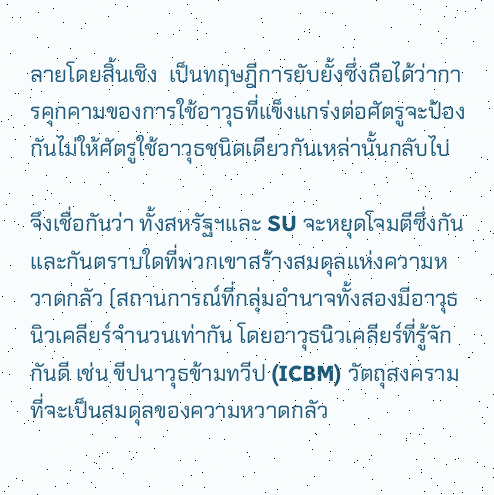ลายโดยสิ้นเชิง  เป็นทฤษฎีการยับยั้งซึ่งถือได้ว่าการคุกคามของการใช้อาวุธที่แข็งแกร่งต่อศัตรูจะป้องกันไม่ให้ศัตรูใช้อาวุธชนิดเดียวกันเหล่านั้นกลับไป

จึงเชื่อกันว่า ทั้งสหรัฐฯและ SU จะหยุดโจมตีซึ่งกันและกันตราบใดที่พวกเขาสร้างสมดุลแห่งความหวาดกลัว (สถานการณ์ที่กลุ่มอำนาจทั้งสองมีอาวุธนิวเคลียร์จำนวนเท่ากัน โดยอาวุธนิวเคลียร์ที่รู้จักกันดี เช่น ขีปนาวุธข้ามทวีป (ICBM) วัตถุสงครามที่จะเป็นสมดุลของความหวาดกลัว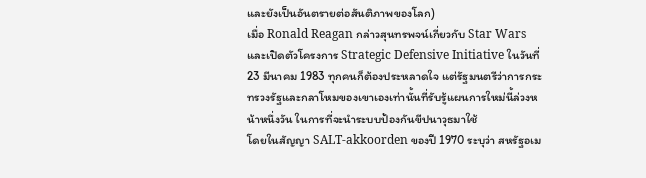และยังเป็นอันตรายต่อสันติภาพของโลก)
เมื่อ Ronald Reagan กล่าวสุนทรพจน์เกี่ยวกับ Star Wars และเปิดตัวโครงการ Strategic Defensive Initiative ในวันที่ 23 มีนาคม 1983 ทุกคนก็ต้องประหลาดใจ แต่รัฐมนตรีว่าการกระทรวงรัฐและกลาโหมของเขาเองเท่านั้นที่รับรู้แผนการใหม่นี้ล่วงหน้าหนึ่งวัน ในการที่จะนำระบบป้องกันขีปนาวุธมาใช้
โดยในสัญญา SALT-akkoorden ของปี 1970 ระบุว่า สหรัฐอเม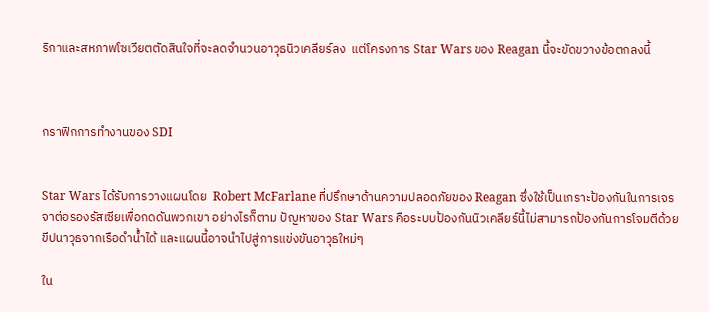ริกาและสหภาพโซเวียตตัดสินใจที่จะลดจำนวนอาวุธนิวเคลียร์ลง  แต่โครงการ Star Wars ของ Reagan นี้จะขัดขวางข้อตกลงนี้



กราฟิกการทำงานของ SDI


Star Wars ได้รับการวางแผนโดย  Robert McFarlane ที่ปรึกษาด้านความปลอดภัยของ Reagan ซึ่งใช้เป็นเกราะป้องกันในการเจรจาต่อรองรัสเซียเพื่อกดดันพวกเขา อย่างไรก็ตาม ปัญหาของ Star Wars คือระบบป้องกันนิวเคลียร์นี้ไม่สามารถป้องกันการโจมตีด้วยขีปนาวุธจากเรือดำน้ำได้ และแผนนี้อาจนำไปสู่การแข่งขันอาวุธใหม่ๆ

ใน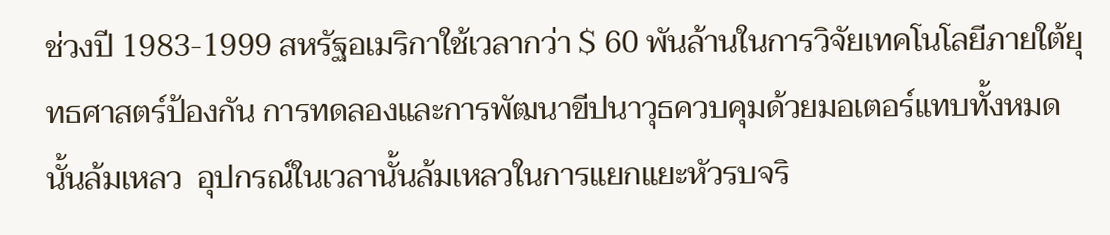ช่วงปี 1983-1999 สหรัฐอเมริกาใช้เวลากว่า $ 60 พันล้านในการวิจัยเทคโนโลยีภายใต้ยุทธศาสตร์ป้องกัน การทดลองและการพัฒนาขีปนาวุธควบคุมด้วยมอเตอร์แทบทั้งหมดนั้นล้มเหลว  อุปกรณ์ในเวลานั้นล้มเหลวในการแยกแยะหัวรบจริ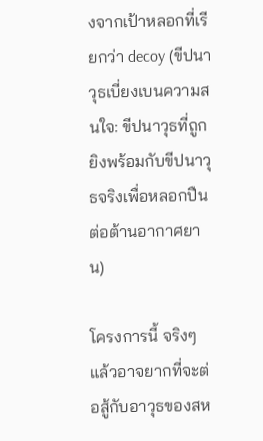งจากเป้าหลอกที่เรียกว่า decoy (ขีปนาวุธเบี่ยงเบนความสนใจ: ขีปนาวุธที่ถูกยิงพร้อมกับขีปนาวุธจริงเพื่อหลอกปืนต่อต้านอากาศยาน)

โครงการนี้ จริงๆแล้วอาจยากที่จะต่อสู้กับอาวุธของสห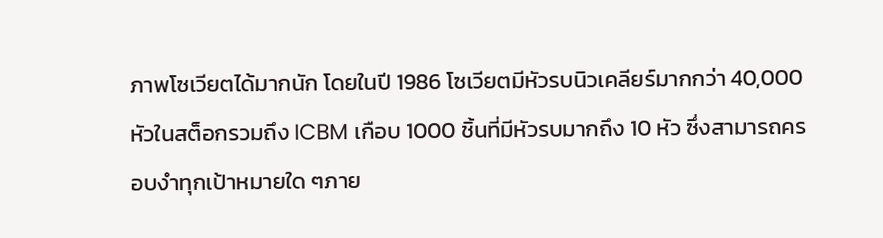ภาพโซเวียตได้มากนัก โดยในปี 1986 โซเวียตมีหัวรบนิวเคลียร์มากกว่า 40,000 หัวในสต็อกรวมถึง ICBM เกือบ 1000 ชิ้นที่มีหัวรบมากถึง 10 หัว ซึ่งสามารถครอบงำทุกเป้าหมายใด ๆภาย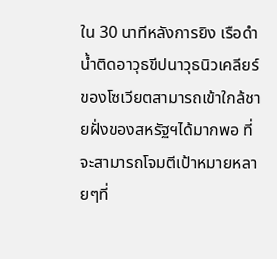ใน 30 นาทีหลังการยิง เรือดำน้ำติดอาวุธขีปนาวุธนิวเคลียร์ของโซเวียตสามารถเข้าใกล้ชายฝั่งของสหรัฐฯได้มากพอ ที่จะสามารถโจมตีเป้าหมายหลายๆที่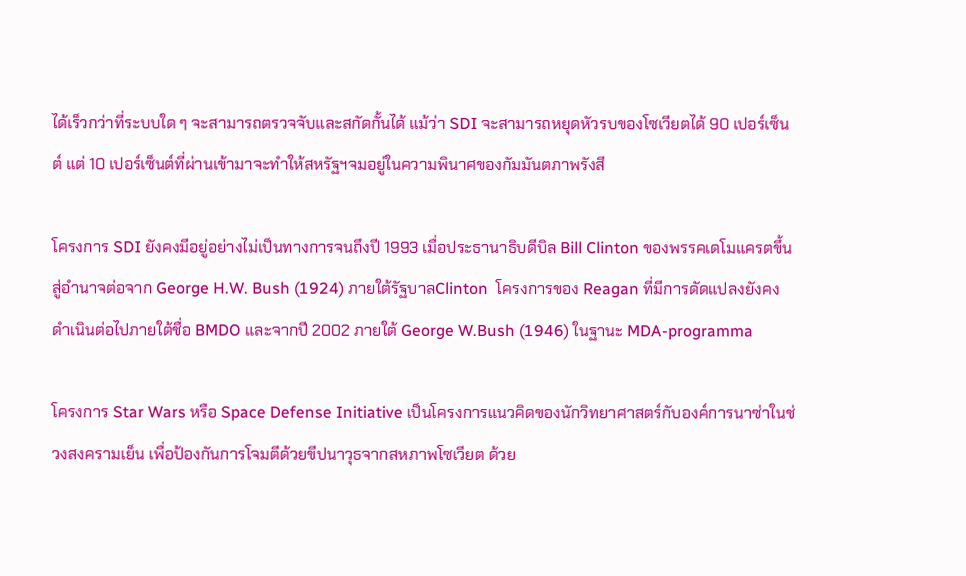ได้เร็วกว่าที่ระบบใด ๆ จะสามารถตรวจจับและสกัดกั้นได้ แม้ว่า SDI จะสามารถหยุดหัวรบของโซเวียตได้ 90 เปอร์เซ็นต์ แต่ 10 เปอร์เซ็นต์ที่ผ่านเข้ามาจะทำให้สหรัฐฯจมอยู่ในความพินาศของกัมมันตภาพรังสี

โครงการ SDI ยังคงมีอยู่อย่างไม่เป็นทางการจนถึงปี 1993 เมื่อประธานาธิบดีบิล Bill Clinton ของพรรคเดโมแครตขึ้นสู่อำนาจต่อจาก George H.W. Bush (1924) ภายใต้รัฐบาลClinton  โครงการของ Reagan ที่มีการดัดแปลงยังคงดำเนินต่อไปภายใต้ชื่อ BMDO และจากปี 2002 ภายใต้ George W.Bush (1946) ในฐานะ MDA-programma

โครงการ Star Wars หรือ Space Defense Initiative เป็นโครงการแนวคิดของนักวิทยาศาสตร์กับองค์การนาซ่าในช่วงสงครามเย็น เพื่อป้องกันการโจมตีด้วยขีปนาวุธจากสหภาพโซเวียต ด้วย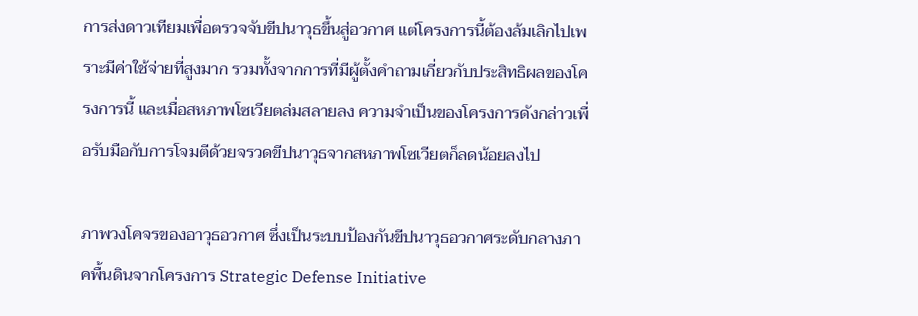การส่งดาวเทียมเพื่อตรวจจับขีปนาวุธขึ้นสู่อวกาศ แต่โครงการนี้ต้องล้มเลิกไปเพราะมีค่าใช้จ่ายที่สูงมาก รวมทั้งจากการที่มีผู้ตั้งคำถามเกี่ยวกับประสิทธิผลของโครงการนี้ และเมื่อสหภาพโซเวียตล่มสลายลง ความจำเป็นของโครงการดังกล่าวเพื่อรับมือกับการโจมตีด้วยจรวดขีปนาวุธจากสหภาพโซเวียตก็ลดน้อยลงไป

ภาพวงโคจรของอาวุธอวกาศ ซึ่งเป็นระบบป้องกันขีปนาวุธอวกาศระดับกลางภาคพื้นดินจากโครงการ Strategic Defense Initiative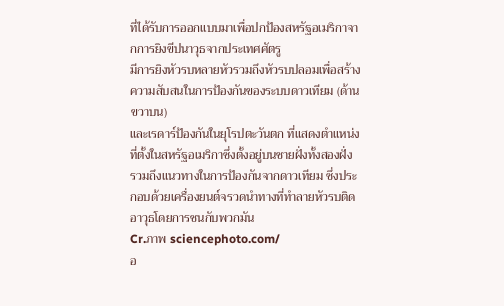ที่ได้รับการออกแบบมาเพื่อปกป้องสหรัฐอเมริกาจากการยิงขีปนาวุธจากประเทศศัตรู
มีการยิงหัวรบหลายหัวรวมถึงหัวรบปลอมเพื่อสร้างความสับสนในการป้องกันของระบบดาวเทียม (ด้านขวาบน)
และเรดาร์ป้องกันในยุโรปตะวันตก ที่แสดงตำแหน่งที่ตั้งในสหรัฐอเมริกาซึ่งตั้งอยู่บนชายฝั่งทั้งสองฝั่ง
รวมถึงแนวทางในการป้องกันจากดาวเทียม ซึ่งประกอบด้วยเครื่องยนต์จรวดนำทางที่ทำลายหัวรบติดอาวุธโดยการชนกับพวกมัน
Cr.ภาพ sciencephoto.com/
อ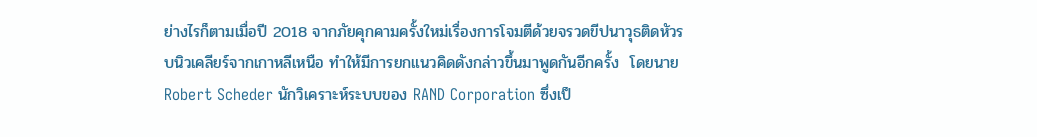ย่างไรก็ตามเมื่อปี 2018 จากภัยคุกคามครั้งใหม่เรื่องการโจมตีด้วยจรวดขีปนาวุธติดหัวรบนิวเคลียร์จากเกาหลีเหนือ ทำให้มีการยกแนวคิดดังกล่าวขึ้นมาพูดกันอีกครั้ง  โดยนาย Robert Scheder นักวิเคราะห์ระบบของ RAND Corporation ซึ่งเป็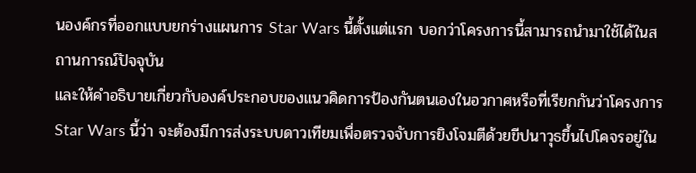นองค์กรที่ออกแบบยกร่างแผนการ Star Wars นี้ตั้งแต่แรก บอกว่าโครงการนี้สามารถนำมาใช้ได้ในสถานการณ์ปัจจุบัน
และให้คำอธิบายเกี่ยวกับองค์ประกอบของแนวคิดการป้องกันตนเองในอวกาศหรือที่เรียกกันว่าโครงการ Star Wars นี้ว่า จะต้องมีการส่งระบบดาวเทียมเพื่อตรวจจับการยิงโจมตีด้วยขีปนาวุธขึ้นไปโคจรอยู่ใน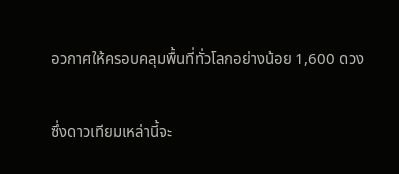อวกาศให้ครอบคลุมพื้นที่ทั่วโลกอย่างน้อย 1,600 ดวง

ซึ่งดาวเทียมเหล่านี้จะ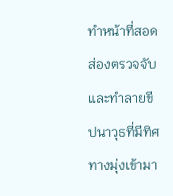ทำหน้าที่สอดส่องตรวจจับและทำลายขีปนาวุธที่มีทิศทางมุ่งเข้ามา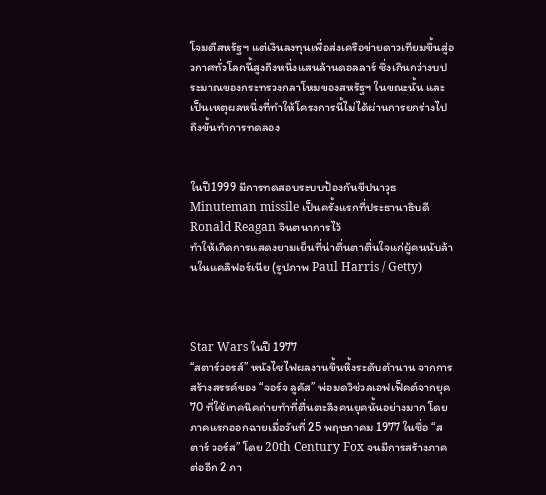โจมตีสหรัฐฯ แต่เงินลงทุนเพื่อส่งเครือข่ายดาวเทียมขึ้นสู่อวกาศทั่วโลกนี้สูงถึงหนึ่งแสนล้านดอลลาร์ ซึ่งเกินกว่างบประมาณของกระทรวงกลาโหมของสหรัฐฯ ในขณะนั้น และเป็นเหตุผลหนึ่งที่ทำให้โครงการนี้ไม่ได้ผ่านการยกร่างไปถึงขั้นทำการทดลอง


ในปี1999 มีการทดสอบระบบป้องกันขีปนาวุธ Minuteman missile เป็นครั้งแรกที่ประธานาธิบดี Ronald Reagan จินตนาการไว้
ทำให้เกิดการแสดงยามเย็นที่น่าตื่นตาตื่นใจแก่ผู้คนนับล้านในแคลิฟอร์เนีย (รูปภาพ Paul Harris / Getty)



Star Wars ในปี 1977
“สตาร์วอรส์” หนังไซไฟผลงานขึ้นหิ้งระดับตำนาน จากการสร้างสรรค์ของ “จอร์จ ลูคัส” พ่อมดวิช่วลเอฟเฟ็คต์จากยุค70 ที่ใช้เทคนิคถ่ายทำที่ตื่นตะลึงคนยุคนั้นอย่างมาก โดยภาคแรกออกฉายเมื่อวันที่ 25 พฤษภาคม 1977 ในชื่อ “สตาร์ วอร์ส” โดย 20th Century Fox จนมีการสร้างภาคต่ออีก 2 ภา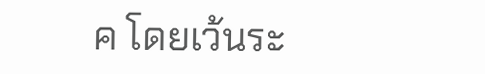ค โดยเว้นระ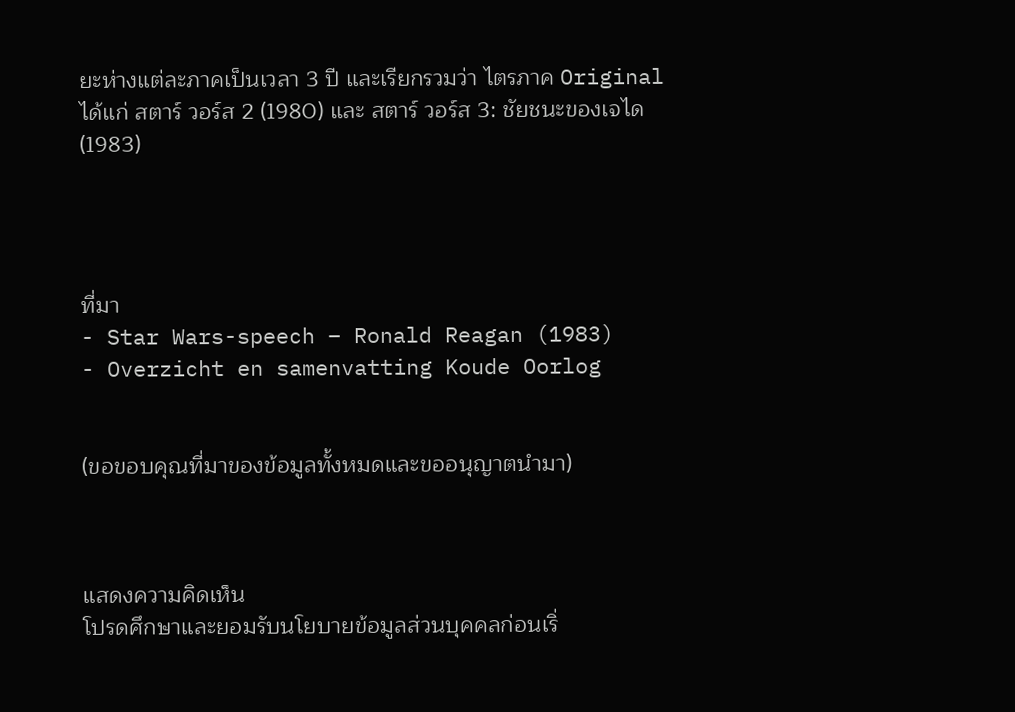ยะห่างแต่ละภาคเป็นเวลา 3 ปี และเรียกรวมว่า ไตรภาค Original  ได้แก่ สตาร์ วอร์ส 2 (1980) และ สตาร์ วอร์ส 3: ชัยชนะของเจได (1983)




ที่มา
- Star Wars-speech – Ronald Reagan (1983)
- Overzicht en samenvatting Koude Oorlog


(ขอขอบคุณที่มาของข้อมูลทั้งหมดและขออนุญาตนำมา)



แสดงความคิดเห็น
โปรดศึกษาและยอมรับนโยบายข้อมูลส่วนบุคคลก่อนเริ่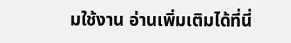มใช้งาน อ่านเพิ่มเติมได้ที่นี่